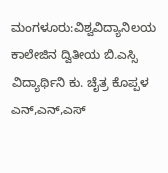ಮಂಗಳೂರು:ವಿಶ್ವವಿದ್ಯಾನಿಲಯ ಕಾಲೇಜಿನ ದ್ವಿತೀಯ ಬಿ.ಎಸ್ಸಿ ವಿದ್ಯಾರ್ಥಿನಿ ಕು. ಚೈತ್ರ ಕೊಪ್ಪಳ ಎನ್,ಎನ್,ಎಸ್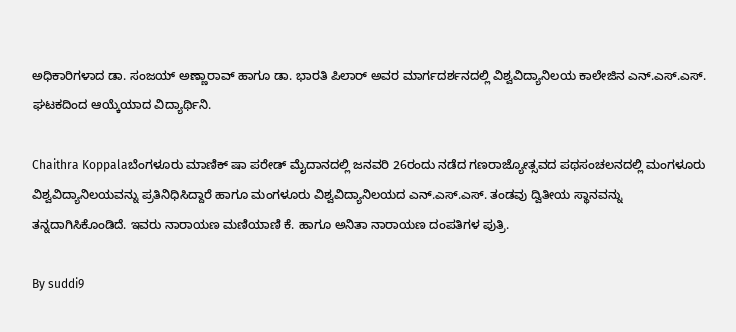ಅಧಿಕಾರಿಗಳಾದ ಡಾ. ಸಂಜಯ್ ಅಣ್ಣಾರಾವ್ ಹಾಗೂ ಡಾ. ಭಾರತಿ ಪಿಲಾರ್ ಅವರ ಮಾರ್ಗದರ್ಶನದಲ್ಲಿ ವಿಶ್ವವಿದ್ಯಾನಿಲಯ ಕಾಲೇಜಿನ ಎನ್.ಎಸ್.ಎಸ್. ಘಟಕದಿಂದ ಆಯ್ಕೆಯಾದ ವಿದ್ಯಾರ್ಥಿನಿ.

Chaithra Koppalaಬೆಂಗಳೂರು ಮಾಣಿಕ್ ಷಾ ಪರೇಡ್ ಮೈದಾನದಲ್ಲಿ ಜನವರಿ 26ರಂದು ನಡೆದ ಗಣರಾಜ್ಯೋತ್ಸವದ ಪಥಸಂಚಲನದಲ್ಲಿ ಮಂಗಳೂರು ವಿಶ್ವವಿದ್ಯಾನಿಲಯವನ್ನು ಪ್ರತಿನಿಧಿಸಿದ್ದಾರೆ ಹಾಗೂ ಮಂಗಳೂರು ವಿಶ್ವವಿದ್ಯಾನಿಲಯದ ಎನ್.ಎಸ್.ಎಸ್. ತಂಡವು ದ್ವಿತೀಯ ಸ್ಥಾನವನ್ನು ತನ್ನದಾಗಿಸಿಕೊಂಡಿದೆ. ಇವರು ನಾರಾಯಣ ಮಣಿಯಾಣಿ ಕೆ. ಹಾಗೂ ಅನಿತಾ ನಾರಾಯಣ ದಂಪತಿಗಳ ಪುತ್ರಿ.

By suddi9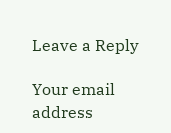Leave a Reply

Your email address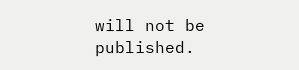will not be published.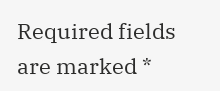Required fields are marked *